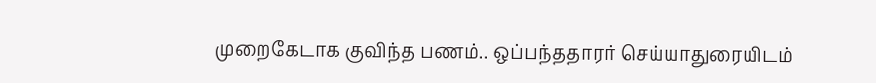முறைகேடாக குவிந்த பணம்.. ஒப்பந்ததாரர் செய்யாதுரையிடம்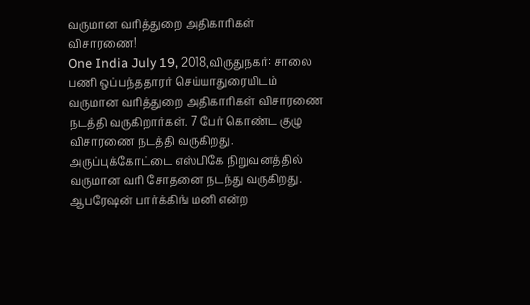வருமான வரித்துறை அதிகாரிகள் விசாரணை!
One India July 19, 2018,விருதுநகர்: சாலை பணி ஒப்பந்ததாரர் செய்யாதுரையிடம் வருமான வரித்துறை அதிகாரிகள் விசாரணை நடத்தி வருகிறார்கள். 7 பேர் கொண்ட குழு விசாரணை நடத்தி வருகிறது. அருப்புக்கோட்டை எஸ்பிகே நிறுவனத்தில் வருமான வரி சோதனை நடந்து வருகிறது. ஆபரேஷன் பார்க்கிங் மனி என்ற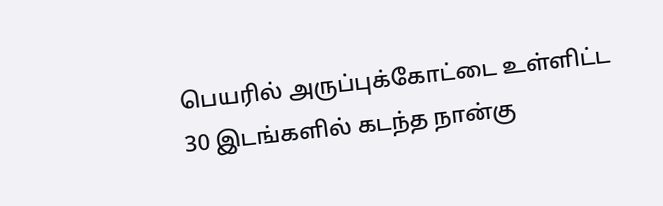பெயரில் அருப்புக்கோட்டை உள்ளிட்ட 30 இடங்களில் கடந்த நான்கு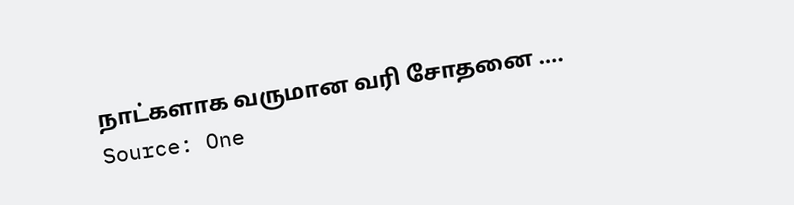நாட்களாக வருமான வரி சோதனை ….
Source: One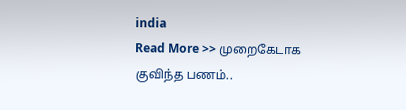india
Read More >> முறைகேடாக குவிந்த பணம்..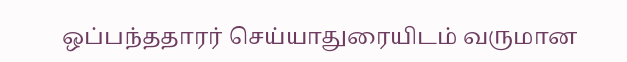ஒப்பந்ததாரர் செய்யாதுரையிடம் வருமான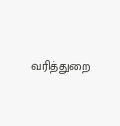வரித்துறை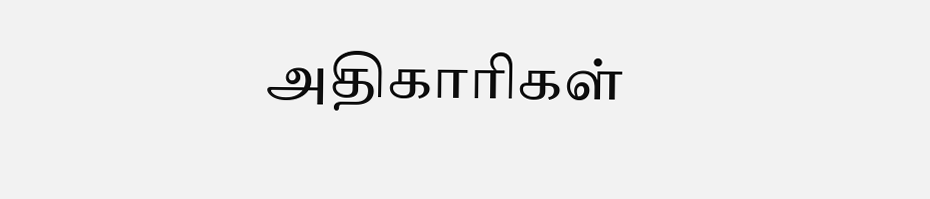அதிகாரிகள்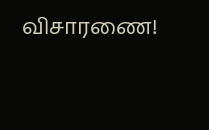விசாரணை!